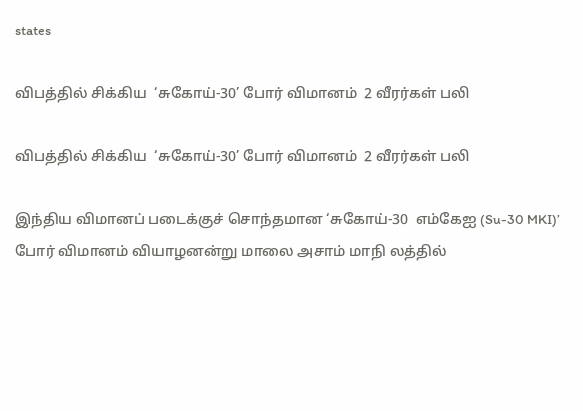states

விபத்தில் சிக்கிய  ‘சுகோய்-30’ போர் விமானம்  2 வீரர்கள் பலி

விபத்தில் சிக்கிய  ‘சுகோய்-30’ போர் விமானம்  2 வீரர்கள் பலி

இந்திய விமானப் படைக்குச் சொந்தமான ‘சுகோய்-30  எம்கேஐ (Su-30 MKI)’ போர் விமானம் வியாழனன்று மாலை அசாம் மாநி லத்தில்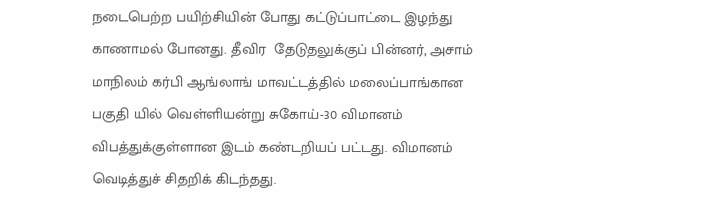நடைபெற்ற பயிற்சியின் போது கட்டுப்பாட்டை இழந்து காணாமல் போனது. தீவிர  தேடுதலுக்குப் பின்னர், அசாம் மாநிலம் கர்பி ஆங்லாங் மாவட்டத்தில் மலைப்பாங்கான பகுதி யில் வெள்ளியன்று சுகோய்-30 விமானம் விபத்துக்குள்ளான இடம் கண்டறியப் பட்டது. விமானம் வெடித்துச் சிதறிக் கிடந்தது.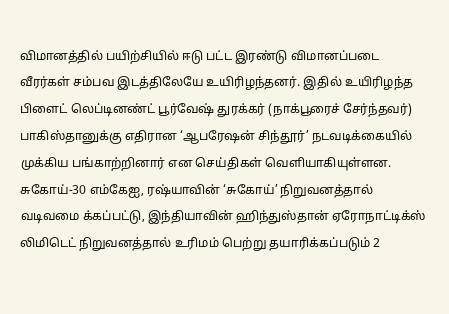விமானத்தில் பயிற்சியில் ஈடு பட்ட இரண்டு விமானப்படை வீரர்கள் சம்பவ இடத்திலேயே உயிரிழந்தனர். இதில் உயிரிழந்த பிளைட் லெப்டினண்ட் பூர்வேஷ் துரக்கர் (நாக்பூரைச் சேர்ந்தவர்) பாகிஸ்தானுக்கு எதிரான ‘ஆபரேஷன் சிந்தூர்’ நடவடிக்கையில் முக்கிய பங்காற்றினார் என செய்திகள் வெளியாகியுள்ளன.  சுகோய்-30 எம்கேஐ, ரஷ்யாவின் ‘சுகோய்’ நிறுவனத்தால் வடிவமை க்கப்பட்டு, இந்தியாவின் ஹிந்துஸ்தான் ஏரோநாட்டிக்ஸ் லிமிடெட் நிறுவனத்தால் உரிமம் பெற்று தயாரிக்கப்படும் 2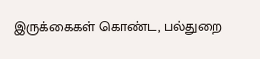இருக்கைகள் கொண்ட, பல்துறை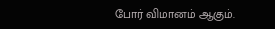போர் விமானம் ஆகும்.